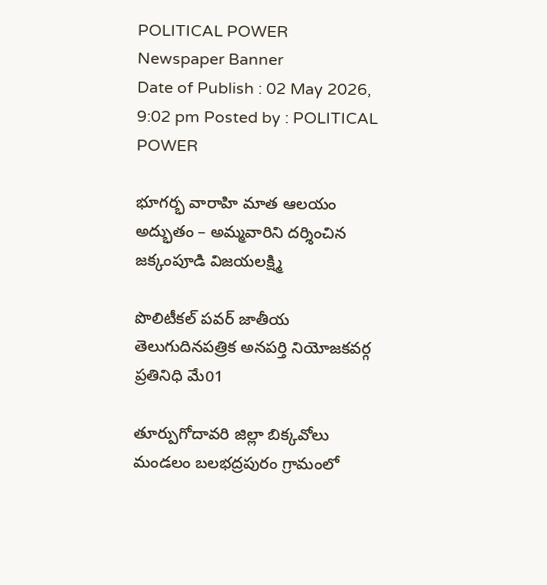POLITICAL POWER
Newspaper Banner
Date of Publish : 02 May 2026, 9:02 pm Posted by : POLITICAL POWER

భూగర్భ వారాహి మాత ఆలయం అద్భుతం – అమ్మవారిని దర్శించిన జక్కంపూడి విజయలక్ష్మి

పొలిటీకల్ పవర్ జాతీయ తెలుగుదినపత్రిక అనపర్తి నియోజకవర్గ ప్రతినిధి మే01

తూర్పుగోదావరి జిల్లా బిక్కవోలు మండలం బలభద్రపురం గ్రామంలో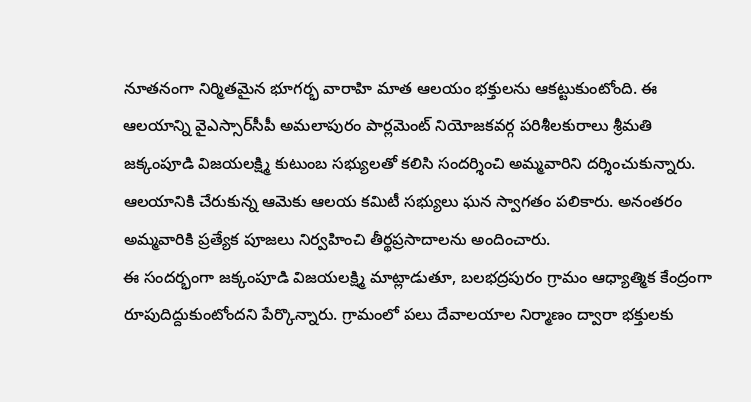నూతనంగా నిర్మితమైన భూగర్భ వారాహి మాత ఆలయం భక్తులను ఆకట్టుకుంటోంది. ఈ ఆలయాన్ని వైఎస్సార్‌సీపీ అమలాపురం పార్లమెంట్ నియోజకవర్గ పరిశీలకురాలు శ్రీమతి జక్కంపూడి విజయలక్ష్మి కుటుంబ సభ్యులతో కలిసి సందర్శించి అమ్మవారిని దర్శించుకున్నారు.
ఆలయానికి చేరుకున్న ఆమెకు ఆలయ కమిటీ సభ్యులు ఘన స్వాగతం పలికారు. అనంతరం అమ్మవారికి ప్రత్యేక పూజలు నిర్వహించి తీర్థప్రసాదాలను అందించారు.
ఈ సందర్భంగా జక్కంపూడి విజయలక్ష్మి మాట్లాడుతూ, బలభద్రపురం గ్రామం ఆధ్యాత్మిక కేంద్రంగా రూపుదిద్దుకుంటోందని పేర్కొన్నారు. గ్రామంలో పలు దేవాలయాల నిర్మాణం ద్వారా భక్తులకు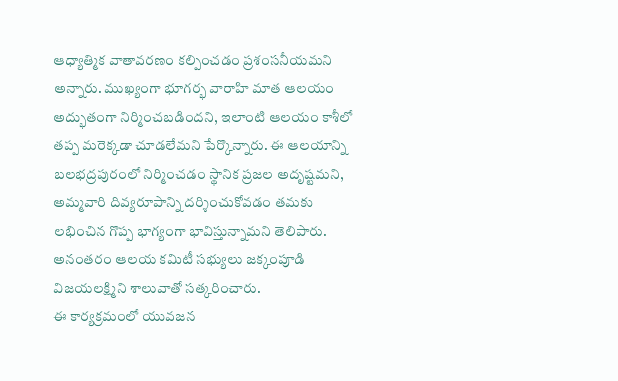ఆధ్యాత్మిక వాతావరణం కల్పించడం ప్రశంసనీయమని అన్నారు. ముఖ్యంగా భూగర్భ వారాహి మాత ఆలయం అద్భుతంగా నిర్మించబడిందని, ఇలాంటి ఆలయం కాశీలో తప్ప మరెక్కడా చూడలేమని పేర్కొన్నారు. ఈ ఆలయాన్ని బలభద్రపురంలో నిర్మించడం స్థానిక ప్రజల అదృష్టమని, అమ్మవారి దివ్యరూపాన్ని దర్శించుకోవడం తమకు లభించిన గొప్ప భాగ్యంగా భావిస్తున్నామని తెలిపారు.
అనంతరం ఆలయ కమిటీ సభ్యులు జక్కంపూడి విజయలక్ష్మిని శాలువాతో సత్కరించారు.
ఈ కార్యక్రమంలో యువజన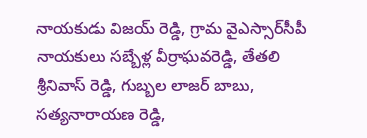నాయకుడు విజయ్ రెడ్డి, గ్రామ వైఎస్సార్‌సీపీ నాయకులు సబ్బేళ్ల వీర్రాఘవరెడ్డి, తేతలి శ్రీనివాస్ రెడ్డి, గుబ్బల లాజర్ బాబు, సత్యనారాయణ రెడ్డి,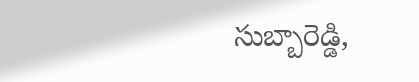సుబ్బారెడ్డి,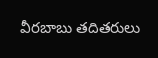వీరబాబు తదితరులు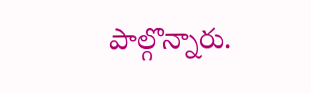పాల్గొన్నారు.